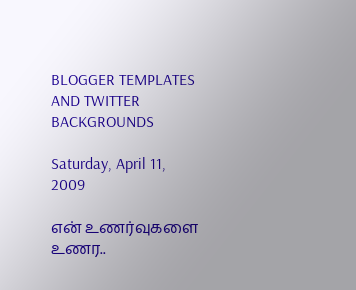BLOGGER TEMPLATES AND TWITTER BACKGROUNDS

Saturday, April 11, 2009

என் உணர்வுகளை உணர..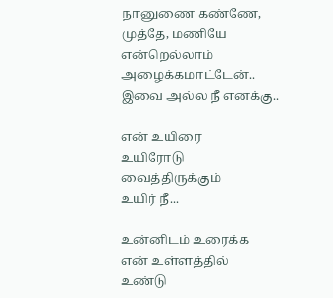நானுணை கண்ணே,
முத்தே, மணியே
என்றெல்லாம் அழைக்கமாட்டேன்..
இவை அல்ல நீ எனக்கு..

என் உயிரை
உயிரோடு
வைத்திருக்கும்
உயிர் நீ...

உன்னிடம் உரைக்க
என் உள்ளத்தில்
உண்டு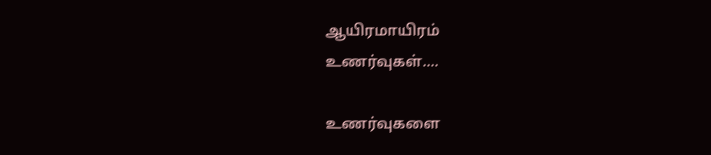ஆயிரமாயிரம்
உணர்வுகள்....

உணர்வுகளை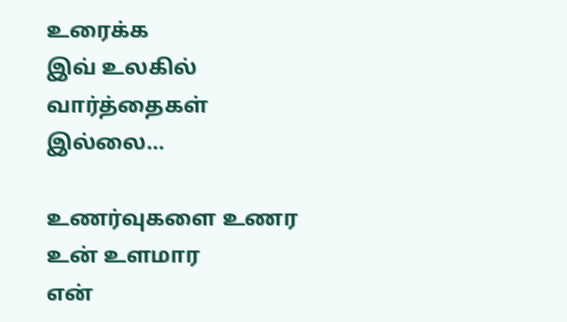உரைக்க
இவ் உலகில்
வார்த்தைகள்
இல்லை...

உணர்வுகளை உணர
உன் உளமார
என்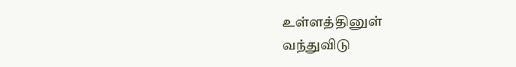உள்ளத்தினுள்
வந்துவிடு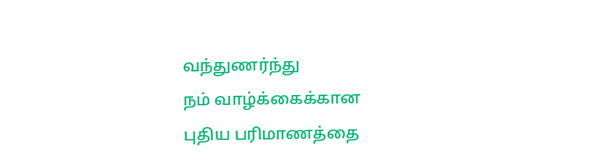வந்துணர்ந்து
நம் வாழ்க்கைக்கான
புதிய பரிமாணத்தை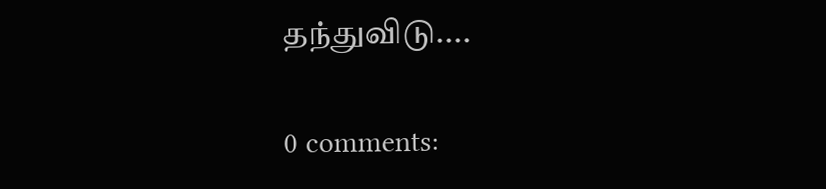தந்துவிடு....

0 comments: